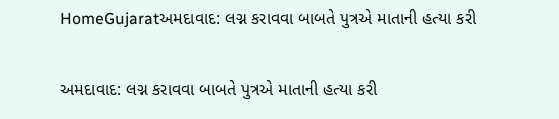HomeGujaratઅમદાવાદ: લગ્ન કરાવવા બાબતે પુત્રએ માતાની હત્યા કરી

અમદાવાદ: લગ્ન કરાવવા બાબતે પુત્રએ માતાની હત્યા કરી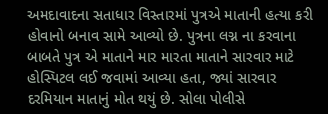અમદાવાદના સતાધાર વિસ્તારમાં પુત્રએ માતાની હત્યા કરી હોવાનો બનાવ સામે આવ્યો છે. પુત્રના લગ્ન ના કરવાના બાબતે પુત્ર એ માતાને માર મારતા માતાને સારવાર માટે હોસ્પિટલ લઈ જવામાં આવ્યા હતા, જ્યાં સારવાર દરમિયાન માતાનું મોત થયું છે. સોલા પોલીસે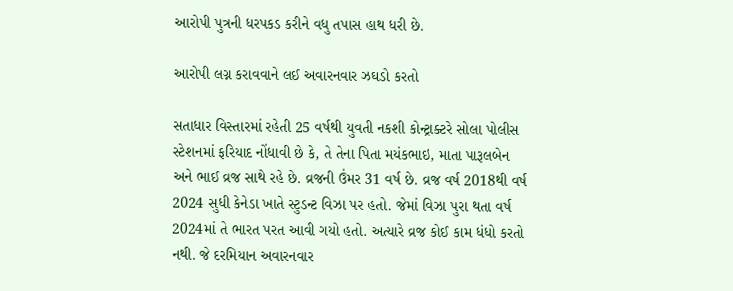આરોપી પુત્રની ધરપકડ કરીને વધુ તપાસ હાથ ધરી છે.

આરોપી લગ્ન કરાવવાને લઈ અવારનવાર ઝઘડો કરતો

સતાધાર વિસ્તારમાં રહેતી 25 વર્ષથી યુવતી નકશી કોન્ટ્રાક્ટરે સોલા પોલીસ સ્ટેશનમાં ફરિયાદ નોંધાવી છે કે, તે તેના પિતા મયંકભાઇ, માતા પારૂલબેન અને ભાઈ વ્રજ સાથે રહે છે. વ્રજની ઉંમર 31 વર્ષ છે. વ્રજ વર્ષ 2018થી વર્ષ 2024 સુધી કેનેડા ખાતે સ્ટુડન્ટ વિઝા પર હતો. જેમાં વિઝા પુરા થતા વર્ષ 2024માં તે ભારત પરત આવી ગયો હતો. અત્યારે વ્રજ કોઈ કામ ધંધો કરતો નથી. જે દરમિયાન અવારનવાર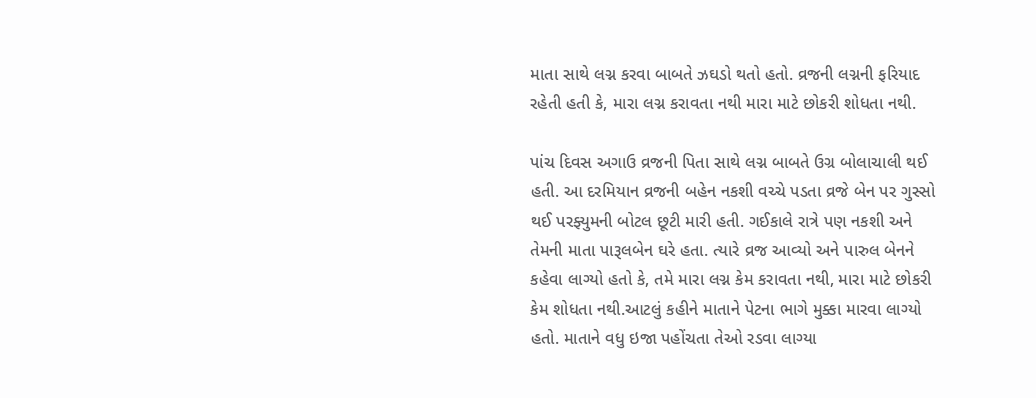માતા સાથે લગ્ન કરવા બાબતે ઝઘડો થતો હતો. વ્રજની લગ્નની ફરિયાદ રહેતી હતી કે, મારા લગ્ન કરાવતા નથી મારા માટે છોકરી શોધતા નથી.

પાંચ દિવસ અગાઉ વ્રજની પિતા સાથે લગ્ન બાબતે ઉગ્ર બોલાચાલી થઈ હતી. આ દરમિયાન વ્રજની બહેન નકશી વચ્ચે પડતા વ્રજે બેન પર ગુસ્સો થઈ પરફ્યુમની બોટલ છૂટી મારી હતી. ગઈકાલે રાત્રે પણ નકશી અને તેમની માતા પારૂલબેન ઘરે હતા. ત્યારે વ્રજ આવ્યો અને પારુલ બેનને કહેવા લાગ્યો હતો કે, તમે મારા લગ્ન કેમ કરાવતા નથી, મારા માટે છોકરી કેમ શોધતા નથી.આટલું કહીને માતાને પેટના ભાગે મુક્કા મારવા લાગ્યો હતો. માતાને વધુ ઇજા પહોંચતા તેઓ રડવા લાગ્યા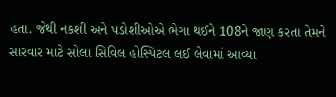હતા. જેથી નકશી અને પડોશીઓએ ભેગા થઈને 108ને જાણ કરતા તેમને સારવાર માટે સોલા સિવિલ હોસ્પિટલ લઈ લેવામાં આવ્યા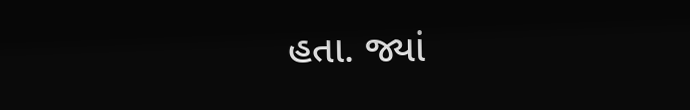હતા. જ્યાં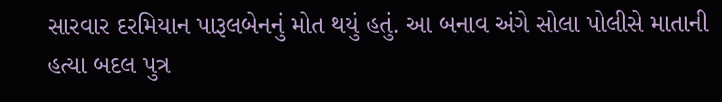સારવાર દરમિયાન પારૂલબેનનું મોત થયું હતું. આ બનાવ અંગે સોલા પોલીસે માતાની હત્યા બદલ પુત્ર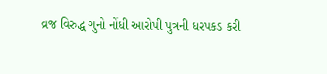વ્રજ વિરુદ્ધ ગુનો નોંધી આરોપી પુત્રની ધરપકડ કરી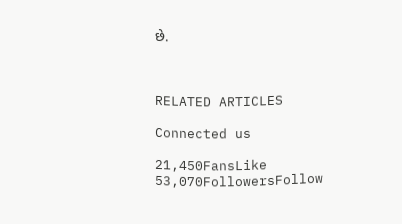છે.



RELATED ARTICLES

Connected us

21,450FansLike
53,070FollowersFollow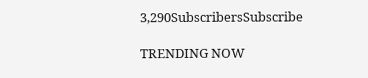3,290SubscribersSubscribe

TRENDING NOW